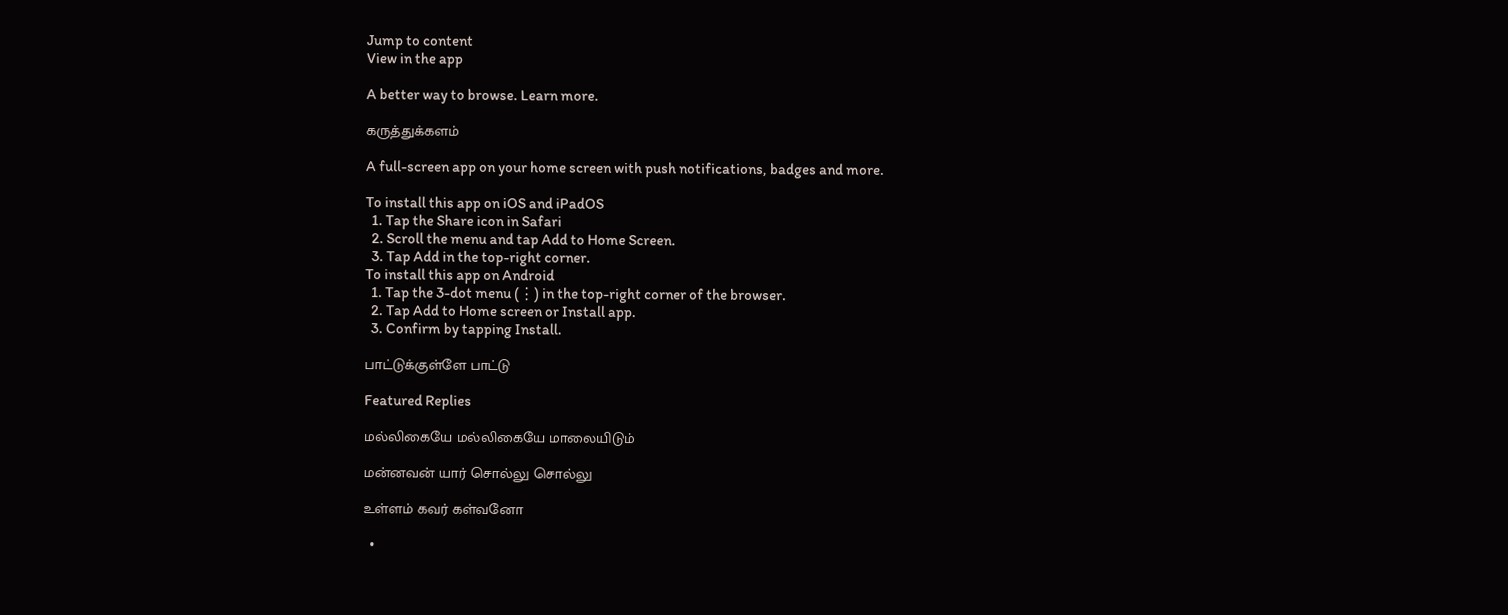Jump to content
View in the app

A better way to browse. Learn more.

கருத்துக்களம்

A full-screen app on your home screen with push notifications, badges and more.

To install this app on iOS and iPadOS
  1. Tap the Share icon in Safari
  2. Scroll the menu and tap Add to Home Screen.
  3. Tap Add in the top-right corner.
To install this app on Android
  1. Tap the 3-dot menu (⋮) in the top-right corner of the browser.
  2. Tap Add to Home screen or Install app.
  3. Confirm by tapping Install.

பாட்டுக்குள்ளே பாட்டு

Featured Replies

மல்லிகையே மல்லிகையே மாலையிடும்

மன்னவன் யார் சொல்லு சொல்லு

உள்ளம் கவர் கள்வனோ

  •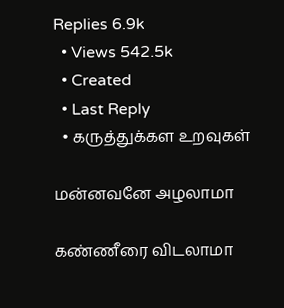Replies 6.9k
  • Views 542.5k
  • Created
  • Last Reply
  • கருத்துக்கள உறவுகள்

மன்னவனே அழலாமா

கண்ணீரை விடலாமா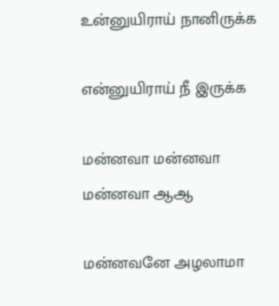உன்னுயிராய் நானிருக்க

என்னுயிராய் நீ இருக்க

மன்னவா மன்னவா மன்னவா ஆஆ

மன்னவனே அழலாமா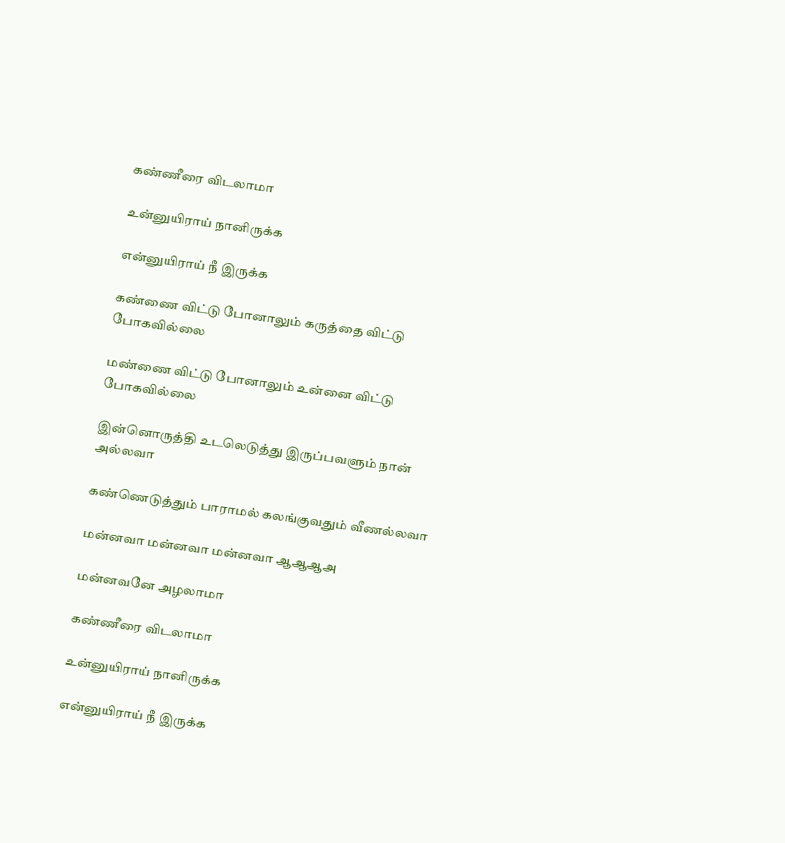கண்ணீரை விடலாமா

உன்னுயிராய் நானிருக்க

என்னுயிராய் நீ இருக்க

கண்ணை விட்டு போனாலும் கருத்தை விட்டு போகவில்லை

மண்ணை விட்டு போனாலும் உன்னை விட்டு போகவில்லை

இன்னொருத்தி உடலெடுத்து இருப்பவளும் நான் அல்லவா

கண்ணெடுத்தும் பாராமல் கலங்குவதும் வீணல்லவா

மன்னவா மன்னவா மன்னவா ஆஆஆஅ

மன்னவனே அழலாமா

கண்ணீரை விடலாமா

உன்னுயிராய் நானிருக்க

என்னுயிராய் நீ இருக்க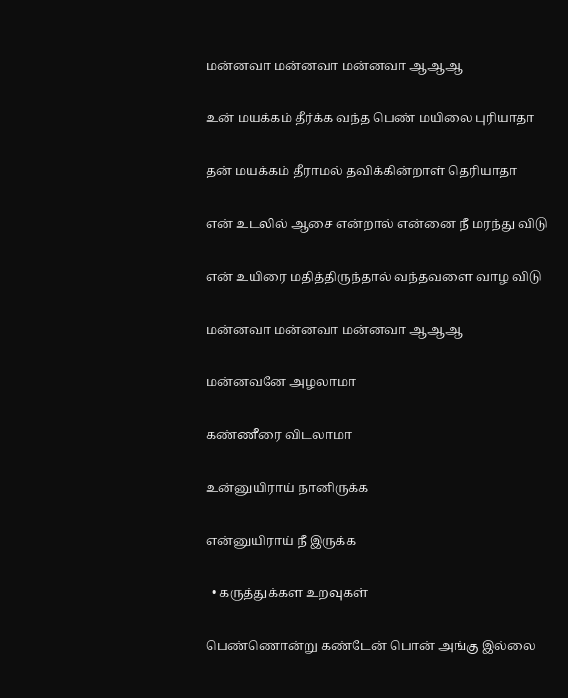மன்னவா மன்னவா மன்னவா ஆஆஆ

உன் மயக்கம் தீர்க்க வந்த பெண் மயிலை புரியாதா

தன் மயக்கம் தீராமல் தவிக்கின்றாள் தெரியாதா

என் உடலில் ஆசை என்றால் என்னை நீ மரந்து விடு

என் உயிரை மதித்திருந்தால் வந்தவளை வாழ விடு

மன்னவா மன்னவா மன்னவா ஆஆஆ

மன்னவனே அழலாமா

கண்ணீரை விடலாமா

உன்னுயிராய் நானிருக்க

என்னுயிராய் நீ இருக்க

  • கருத்துக்கள உறவுகள்

பெண்ணொன்று கண்டேன் பொன் அங்கு இல்லை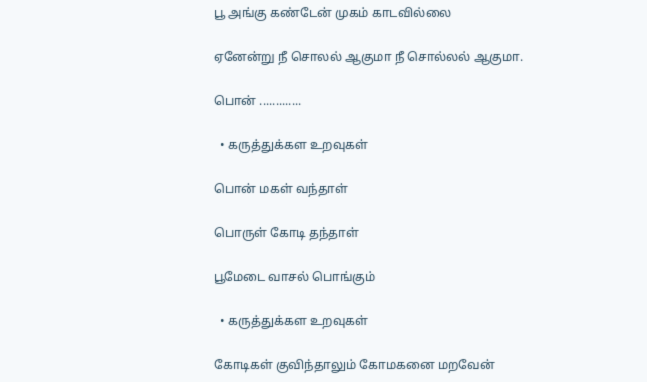பூ அங்கு கண்டேன் முகம் காடவில்லை

ஏனேன்று நீ சொலல் ஆகுமா நீ சொல்லல் ஆகுமா.

பொன் .............

  • கருத்துக்கள உறவுகள்

பொன் மகள் வந்தாள்

பொருள் கோடி தந்தாள்

பூமேடை வாசல் பொங்கும்

  • கருத்துக்கள உறவுகள்

கோடிகள் குவிந்தாலும் கோமகனை மறவேன்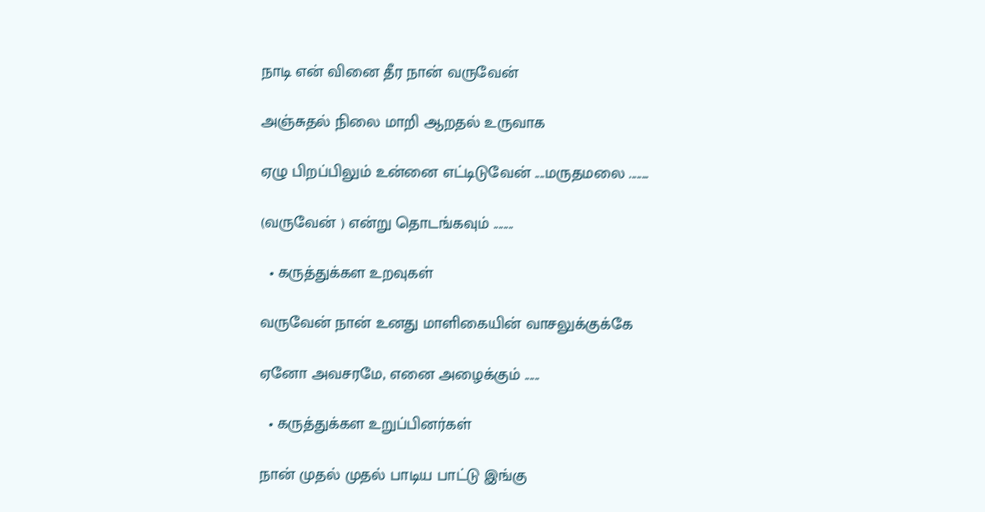நாடி என் வினை தீர நான் வருவேன்

அஞ்சுதல் நிலை மாறி ஆறதல் உருவாக

ஏழு பிறப்பிலும் உன்னை எட்டிடுவேன் ....மருதமலை ........

(வருவேன் ) என்று தொடங்கவும் ........

  • கருத்துக்கள உறவுகள்

வருவேன் நான் உனது மாளிகையின் வாசலுக்குக்கே

ஏனோ அவசரமே, எனை அழைக்கும் ......

  • கருத்துக்கள உறுப்பினர்கள்

நான் முதல் முதல் பாடிய பாட்டு இங்கு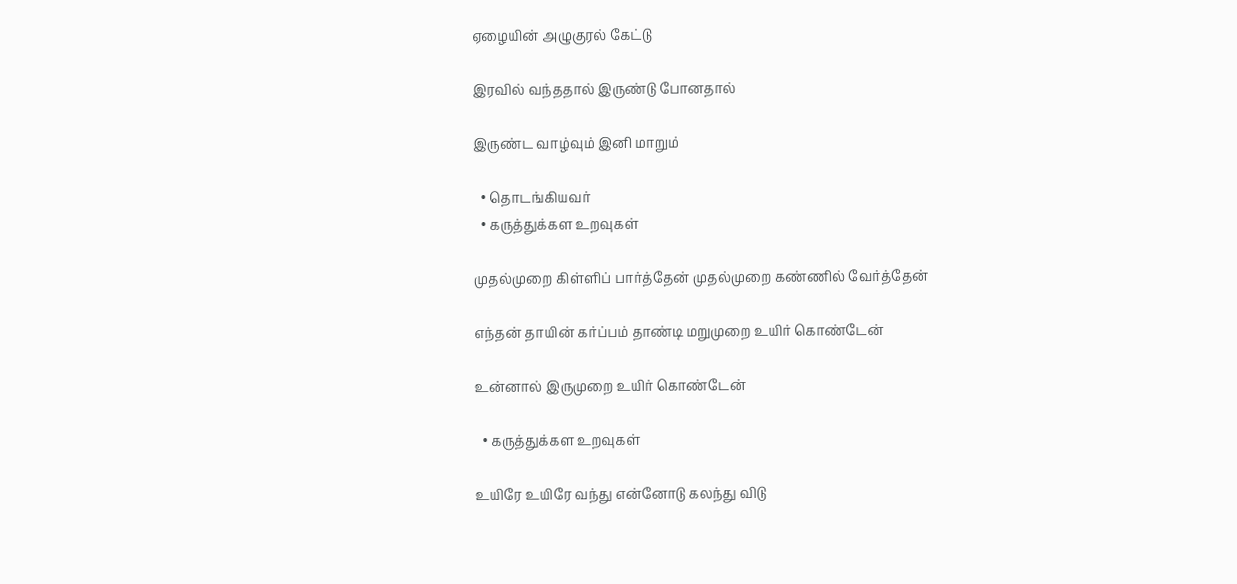ஏழையின் அழுகுரல் கேட்டு

இரவில் வந்ததால் இருண்டு போனதால்

இருண்ட வாழ்வும் இனி மாறும்

  • தொடங்கியவர்
  • கருத்துக்கள உறவுகள்

முதல்முறை கிள்ளிப் பார்த்தேன் முதல்முறை கண்ணில் வேர்த்தேன்

எந்தன் தாயின் கர்ப்பம் தாண்டி மறுமுறை உயிர் கொண்டேன்

உன்னால் இருமுறை உயிர் கொண்டேன்

  • கருத்துக்கள உறவுகள்

உயிரே உயிரே வந்து என்னோடு கலந்து விடு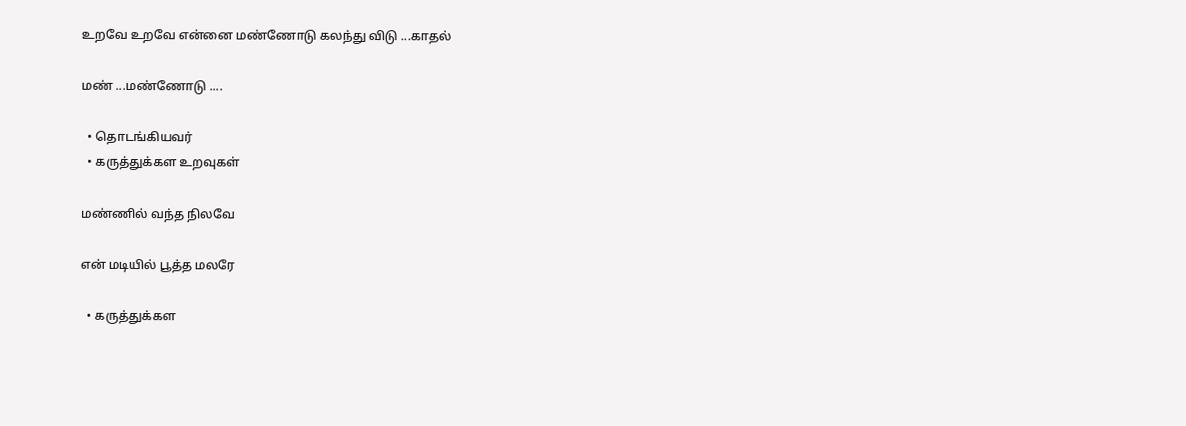உறவே உறவே என்னை மண்ணோடு கலந்து விடு ...காதல்

மண் ...மண்ணோடு ....

  • தொடங்கியவர்
  • கருத்துக்கள உறவுகள்

மண்ணில் வந்த நிலவே

என் மடியில் பூத்த மலரே

  • கருத்துக்கள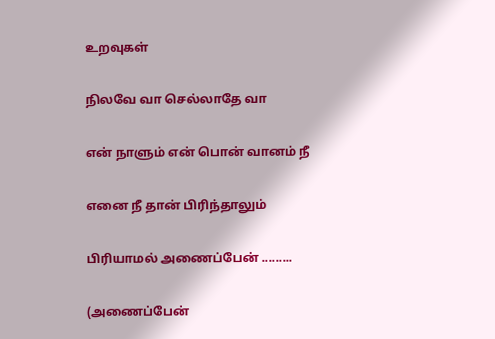உறவுகள்

நிலவே வா செல்லாதே வா

என் நாளும் என் பொன் வானம் நீ

எனை நீ தான் பிரிந்தாலும்

பிரியாமல் அணைப்பேன் .........

(அணைப்பேன்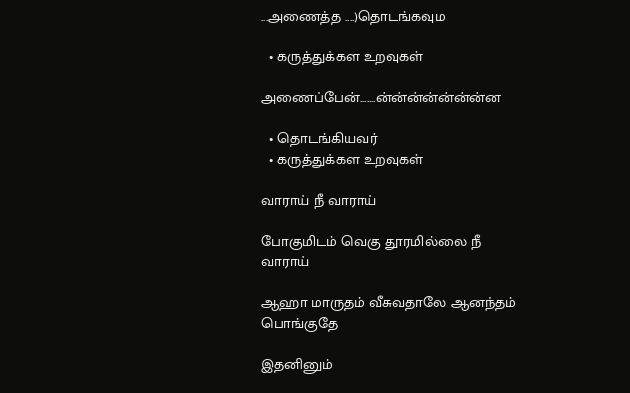...அணைத்த ....)தொடங்கவும

  • கருத்துக்கள உறவுகள்

அணைப்பேன்.......ன்ன்ன்ன்ன்ன்ன்ன

  • தொடங்கியவர்
  • கருத்துக்கள உறவுகள்

வாராய் நீ வாராய்

போகுமிடம் வெகு தூரமில்லை நீ வாராய்

ஆஹா மாருதம் வீசுவதாலே ஆனந்தம் பொங்குதே

இதனினும்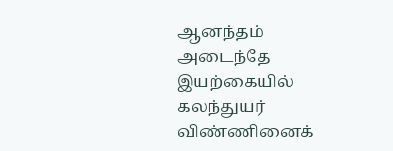ஆனந்தம் அடைந்தே இயற்கையில் கலந்துயர் விண்ணினைக்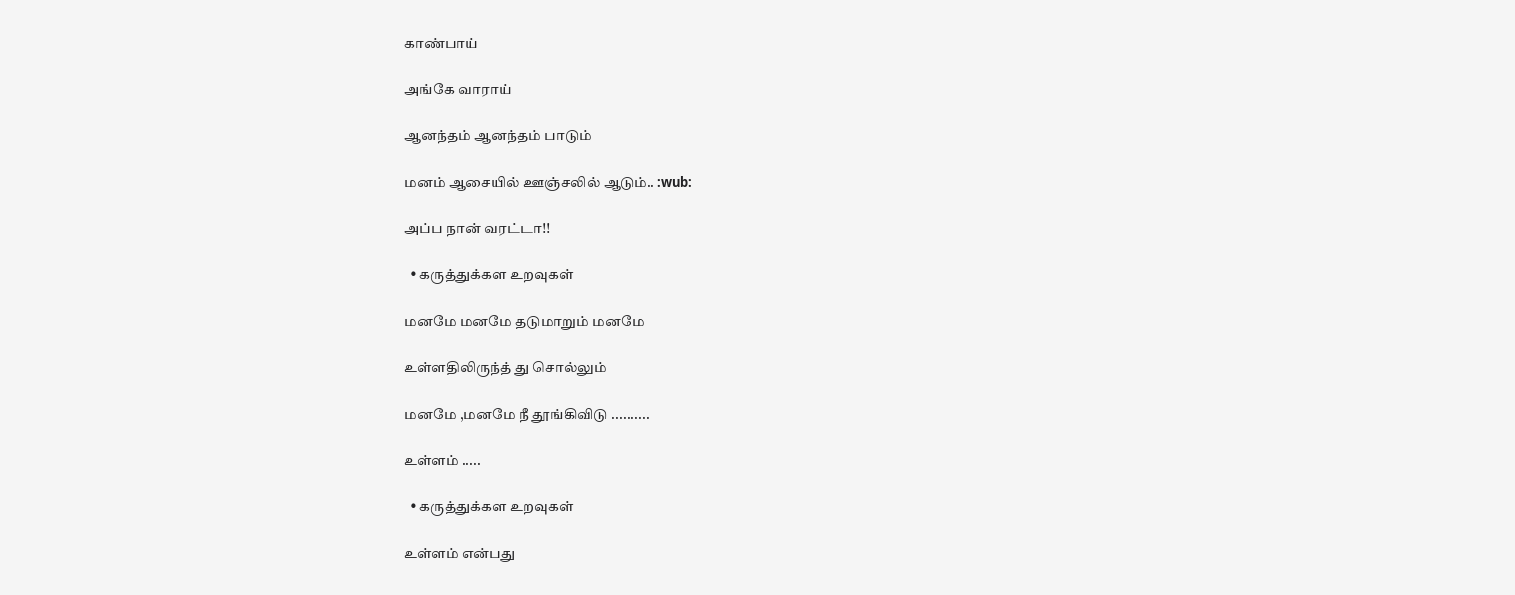காண்பாய்

அங்கே வாராய்

ஆனந்தம் ஆனந்தம் பாடும்

மனம் ஆசையில் ஊஞ்சலில் ஆடும்.. :wub:

அப்ப நான் வரட்டா!!

  • கருத்துக்கள உறவுகள்

மனமே மனமே தடுமாறும் மனமே

உள்ளதிலிருந்த் து சொல்லும்

மனமே ,மனமே நீ தூங்கிவிடு ..........

உள்ளம் .....

  • கருத்துக்கள உறவுகள்

உள்ளம் என்பது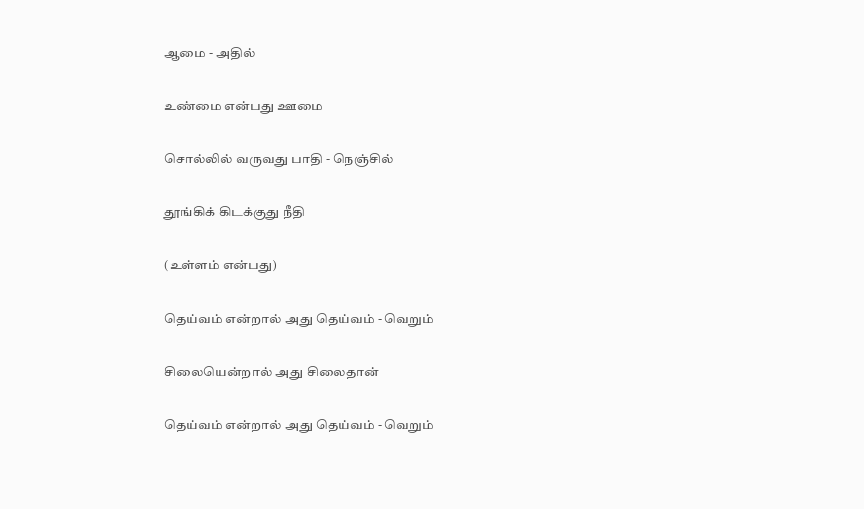ஆமை - அதில்

உண்மை என்பது ஊமை

சொல்லில் வருவது பாதி - நெஞ்சில்

தூங்கிக் கிடக்குது நீதி

(உள்ளம் என்பது)

தெய்வம் என்றால் அது தெய்வம் - வெறும்

சிலையென்றால் அது சிலைதான்

தெய்வம் என்றால் அது தெய்வம் - வெறும்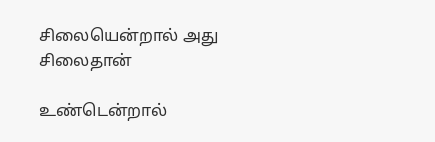சிலையென்றால் அது சிலைதான்

உண்டென்றால்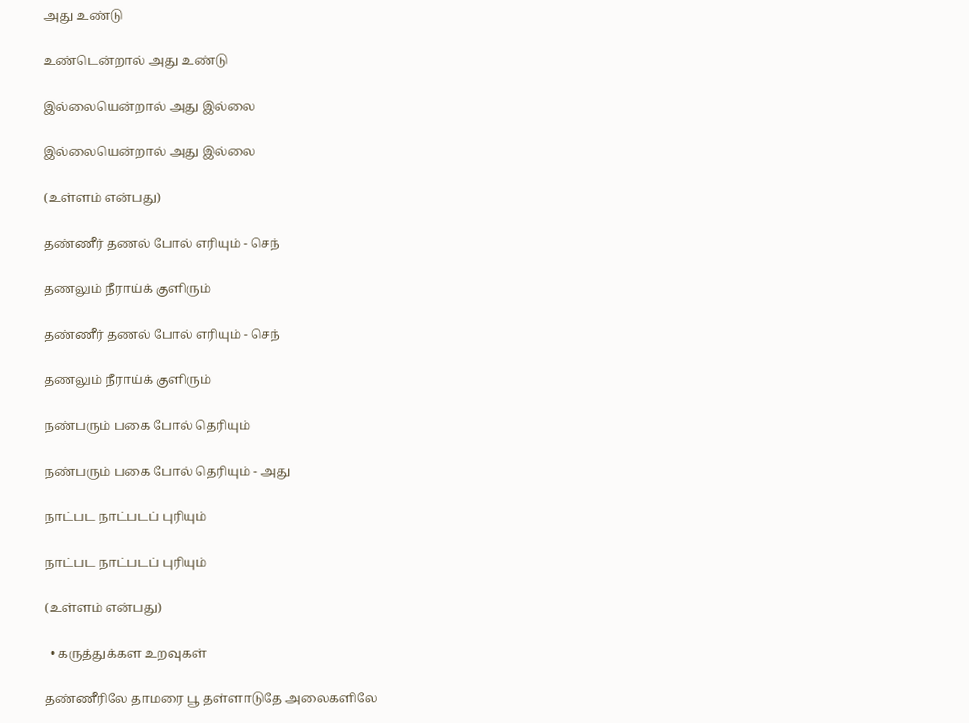அது உண்டு

உண்டென்றால் அது உண்டு

இல்லையென்றால் அது இல்லை

இல்லையென்றால் அது இல்லை

(உள்ளம் என்பது)

தண்ணீர் தணல் போல் எரியும் - செந்

தணலும் நீராய்க் குளிரும்

தண்ணீர் தணல் போல் எரியும் - செந்

தணலும் நீராய்க் குளிரும்

நண்பரும் பகை போல் தெரியும்

நண்பரும் பகை போல் தெரியும் - அது

நாட்பட நாட்படப் புரியும்

நாட்பட நாட்படப் புரியும்

(உள்ளம் என்பது)

  • கருத்துக்கள உறவுகள்

தண்ணீரிலே தாமரை பூ தள்ளாடுதே அலைகளிலே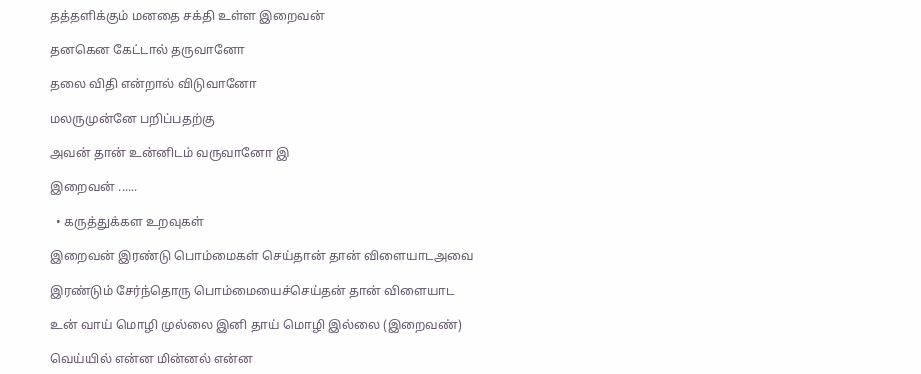தத்தளிக்கும் மனதை சக்தி உள்ள இறைவன்

தனகென கேட்டால் தருவானோ

தலை விதி என்றால் விடுவானோ

மலருமுன்னே பறிப்பதற்கு

அவன் தான் உன்னிடம் வருவானோ இ

இறைவன் ......

  • கருத்துக்கள உறவுகள்

இறைவன் இரண்டு பொம்மைகள் செய்தான் தான் விளையாடஅவை

இரண்டும் சேர்ந்தொரு பொம்மையைச்செய்தன் தான் விளையாட

உன் வாய் மொழி முல்லை இனி தாய் மொழி இல்லை (இறைவண்)

வெய்யில் என்ன மின்னல் என்ன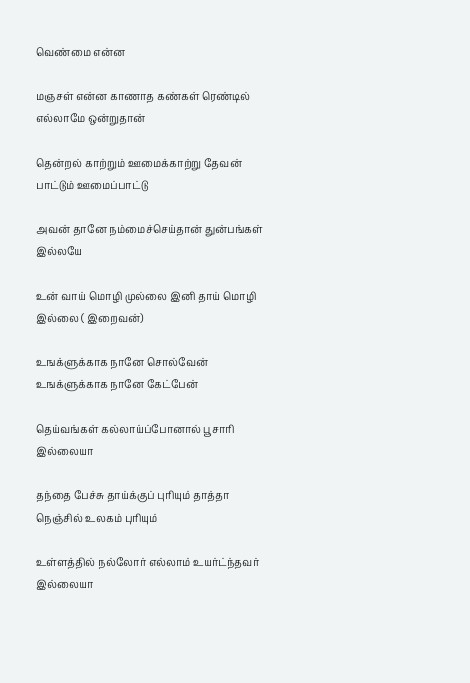வெண்மை என்ன

மஞசள் என்ன காணாத கண்கள் ரெண்டில் எல்லாமே ஒன்றுதான்

தென்றல் காற்றும் ஊமைக்காற்று தேவன் பாட்டும் ஊமைப்பாட்டு

அவன் தானே நம்மைச்செய்தான் துன்பங்கள் இல்லயே

உன் வாய் மொழி முல்லை இனி தாய் மொழி இல்லை ( இறைவன்)

உஙக்ளுக்காக நானே சொல்வேன் உஙக்ளுக்காக நானே கேட்பேன்

தெய்வங்கள் கல்லாய்ப்போனால் பூசாரி இல்லையா

தந்தை பேச்சு தாய்க்குப் புரியும் தாத்தா நெஞ்சில் உலகம் புரியும்

உள்ளத்தில் நல்லோர் எல்லாம் உயர்ட்ந்தவர் இல்லையா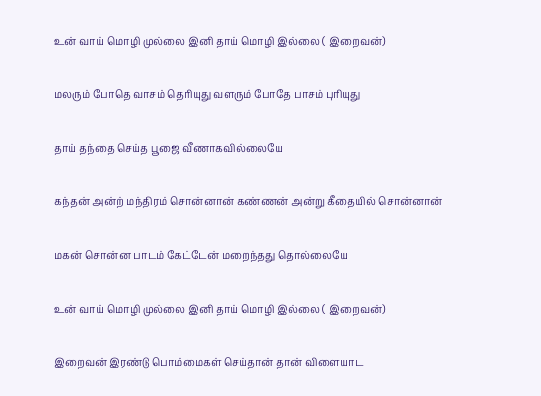உன் வாய் மொழி முல்லை இனி தாய் மொழி இல்லை ( இறைவன்)

மலரும் போதெ வாசம் தெரியுது வளரும் போதே பாசம் புரியுது

தாய் தந்தை செய்த பூஜை வீணாகவில்லையே

கந்தன் அன்ற் மந்திரம் சொன்னான் கண்ணன் அன்று கீதையில் சொன்னான்

மகன் சொன்ன பாடம் கேட்டேன் மறைந்தது தொல்லையே

உன் வாய் மொழி முல்லை இனி தாய் மொழி இல்லை ( இறைவன்)

இறைவன் இரண்டு பொம்மைகள் செய்தான் தான் விளையாட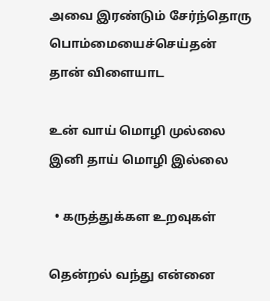அவை இரண்டும் சேர்ந்தொரு பொம்மையைச்செய்தன் தான் விளையாட

உன் வாய் மொழி முல்லை இனி தாய் மொழி இல்லை

  • கருத்துக்கள உறவுகள்

தென்றல் வந்து என்னை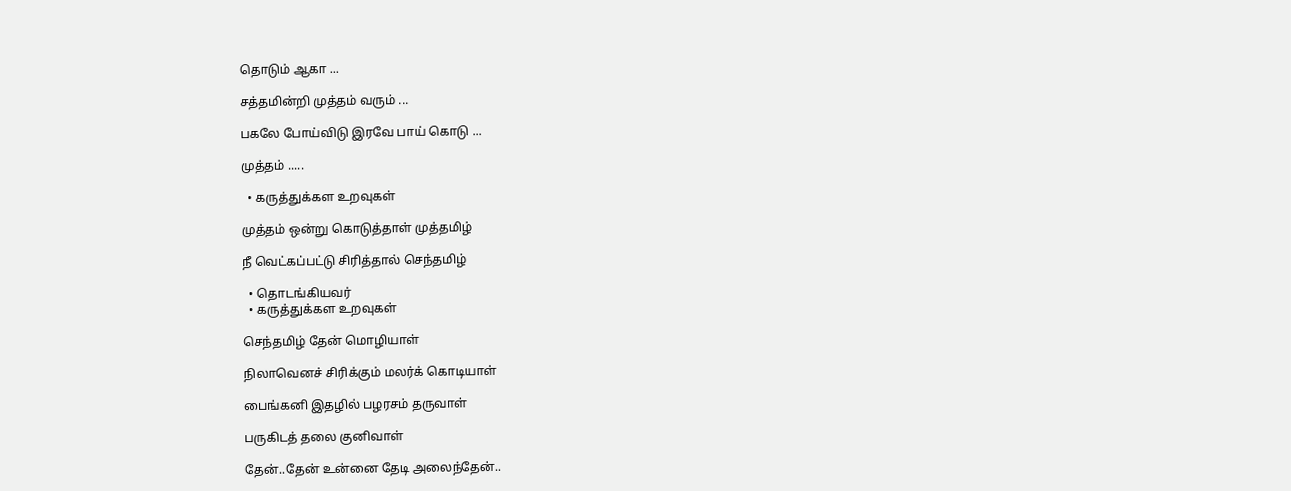தொடும் ஆகா ...

சத்தமின்றி முத்தம் வரும் ...

பகலே போய்விடு இரவே பாய் கொடு ...

முத்தம் .....

  • கருத்துக்கள உறவுகள்

முத்தம் ஒன்று கொடுத்தாள் முத்தமிழ்

நீ வெட்கப்பட்டு சிரித்தால் செந்தமிழ்

  • தொடங்கியவர்
  • கருத்துக்கள உறவுகள்

செந்தமிழ் தேன் மொழியாள்

நிலாவெனச் சிரிக்கும் மலர்க் கொடியாள்

பைங்கனி இதழில் பழரசம் தருவாள்

பருகிடத் தலை குனிவாள்

தேன்..தேன் உன்னை தேடி அலைந்தேன்..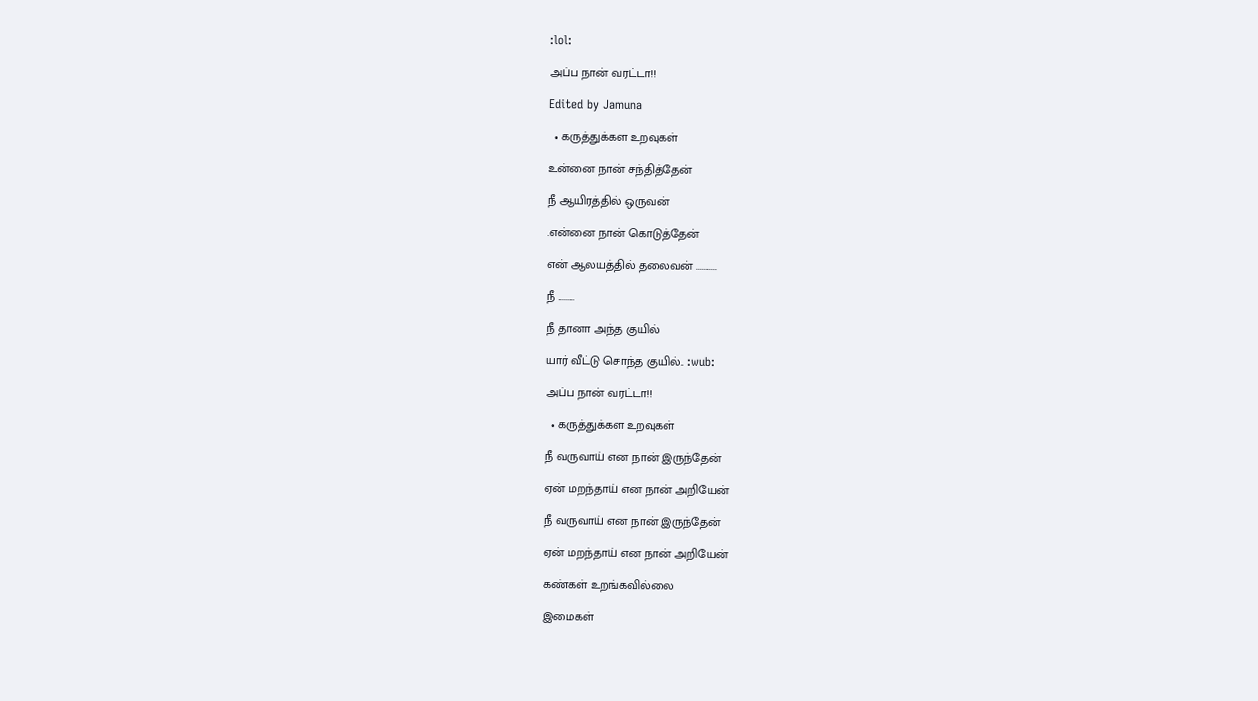:lol:

அப்ப நான் வரட்டா!!

Edited by Jamuna

  • கருத்துக்கள உறவுகள்

உன்னை நான் சந்தித்தேன்

நீ ஆயிரத்தில் ஒருவன்

.என்னை நான் கொடுத்தேன்

என் ஆலயத்தில் தலைவன் ...........

நீ .........

நீ தானா அந்த குயில்

யார் வீட்டு சொந்த குயில்.. :wub:

அப்ப நான் வரட்டா!!

  • கருத்துக்கள உறவுகள்

நீ வருவாய் என நான் இருந்தேன்

ஏன் மறந்தாய் என நான் அறியேன்

நீ வருவாய் என நான் இருந்தேன்

ஏன் மறந்தாய் என நான் அறியேன்

கண்கள் உறங்கவில்லை

இமைகள்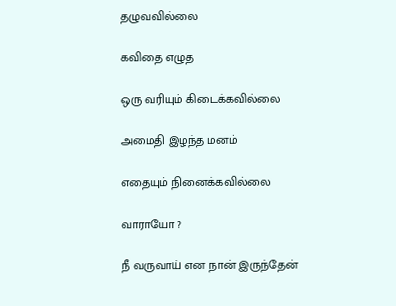தழுவவில்லை

கவிதை எழுத

ஒரு வரியும் கிடைக்கவில்லை

அமைதி இழ‌ந்த‌ ம‌ன‌ம்

எதையும் நினைக்க‌வில்லை

வாராயோ ?

நீ வருவாய் என நான் இருந்தேன்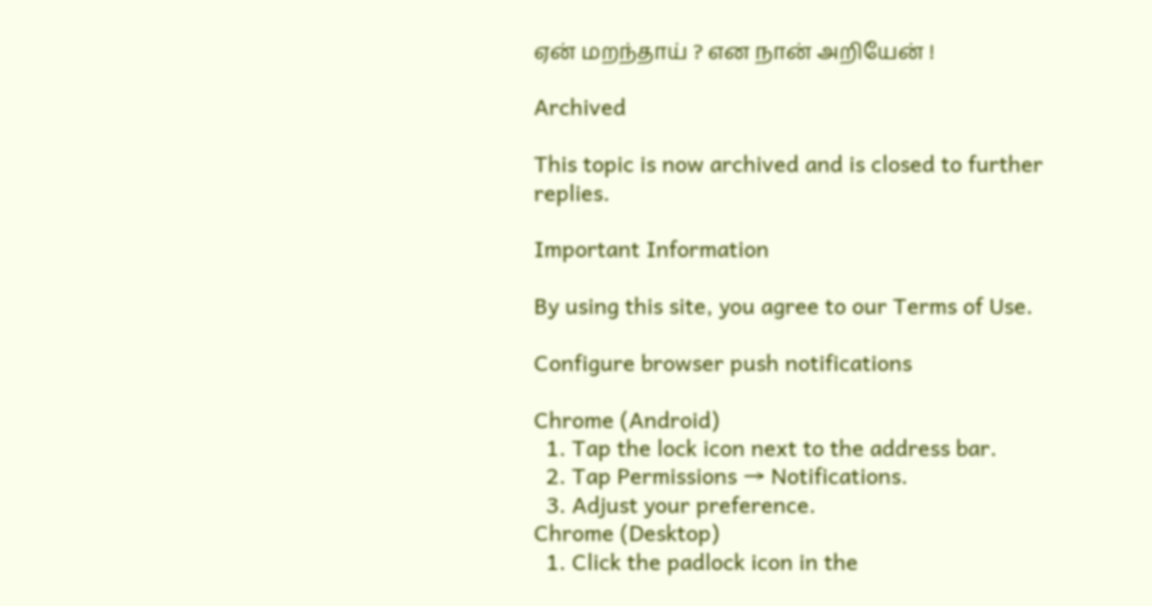ஏன் மறந்தாய் ? என நான் அறியேன் !

Archived

This topic is now archived and is closed to further replies.

Important Information

By using this site, you agree to our Terms of Use.

Configure browser push notifications

Chrome (Android)
  1. Tap the lock icon next to the address bar.
  2. Tap Permissions → Notifications.
  3. Adjust your preference.
Chrome (Desktop)
  1. Click the padlock icon in the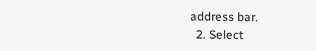address bar.
  2. Select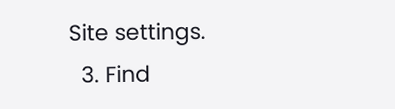Site settings.
  3. Find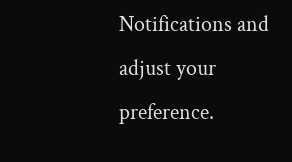Notifications and adjust your preference.